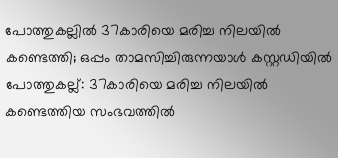പോത്തുകല്ലിൽ 37കാരിയെ മരിച്ച നിലയിൽ കണ്ടെത്തി; ഒപ്പം താമസിച്ചിരുന്നയാൾ കസ്റ്റഡിയിൽ
പോത്തുകല്ല്: 37കാരിയെ മരിച്ച നിലയിൽ കണ്ടെത്തിയ സംഭവത്തിൽ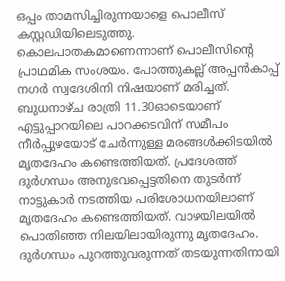ഒപ്പം താമസിച്ചിരുന്നയാളെ പൊലീസ് കസ്റ്റഡിയിലെടുത്തു. കൊലപാതകമാണെന്നാണ് പൊലീസിന്റെ പ്രാഥമിക സംശയം. പോത്തുകല്ല് അപ്പൻകാപ്പ് നഗർ സ്വദേശിനി നിഷയാണ് മരിച്ചത്.
ബുധനാഴ്ച രാത്രി 11.30ഓടെയാണ് എട്ടുപ്പാറയിലെ പാറക്കടവിന് സമീപം നീർപ്പുഴയോട് ചേർന്നുള്ള മരങ്ങൾക്കിടയിൽ മൃതദേഹം കണ്ടെത്തിയത്. പ്രദേശത്ത് ദുർഗന്ധം അനുഭവപ്പെട്ടതിനെ തുടർന്ന് നാട്ടുകാർ നടത്തിയ പരിശോധനയിലാണ് മൃതദേഹം കണ്ടെത്തിയത്. വാഴയിലയിൽ പൊതിഞ്ഞ നിലയിലായിരുന്നു മൃതദേഹം.
ദുർഗന്ധം പുറത്തുവരുന്നത് തടയുന്നതിനായി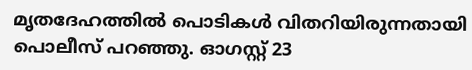മൃതദേഹത്തിൽ പൊടികൾ വിതറിയിരുന്നതായി പൊലീസ് പറഞ്ഞു. ഓഗസ്റ്റ് 23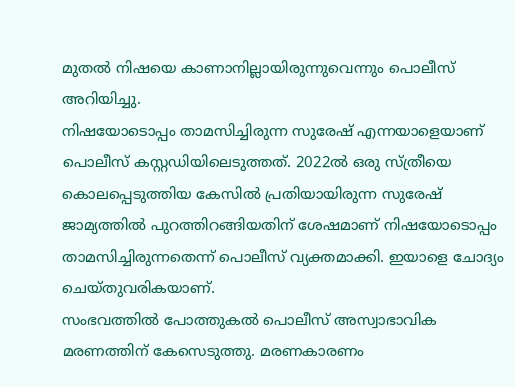മുതൽ നിഷയെ കാണാനില്ലായിരുന്നുവെന്നും പൊലീസ് അറിയിച്ചു.
നിഷയോടൊപ്പം താമസിച്ചിരുന്ന സുരേഷ് എന്നയാളെയാണ് പൊലീസ് കസ്റ്റഡിയിലെടുത്തത്. 2022ൽ ഒരു സ്ത്രീയെ കൊലപ്പെടുത്തിയ കേസിൽ പ്രതിയായിരുന്ന സുരേഷ് ജാമ്യത്തിൽ പുറത്തിറങ്ങിയതിന് ശേഷമാണ് നിഷയോടൊപ്പം താമസിച്ചിരുന്നതെന്ന് പൊലീസ് വ്യക്തമാക്കി. ഇയാളെ ചോദ്യം ചെയ്തുവരികയാണ്.
സംഭവത്തിൽ പോത്തുകൽ പൊലീസ് അസ്വാഭാവിക മരണത്തിന് കേസെടുത്തു. മരണകാരണം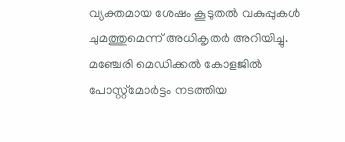വ്യക്തമായ ശേഷം കൂടുതൽ വകുപ്പുകൾ ചുമത്തുമെന്ന് അധികൃതർ അറിയിച്ചു. മഞ്ചേരി മെഡിക്കൽ കോളജിൽ പോസ്റ്റ്മോർട്ടം നടത്തിയ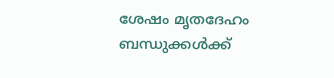ശേഷം മൃതദേഹം ബന്ധുക്കൾക്ക്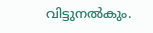വിട്ടുനൽകും.